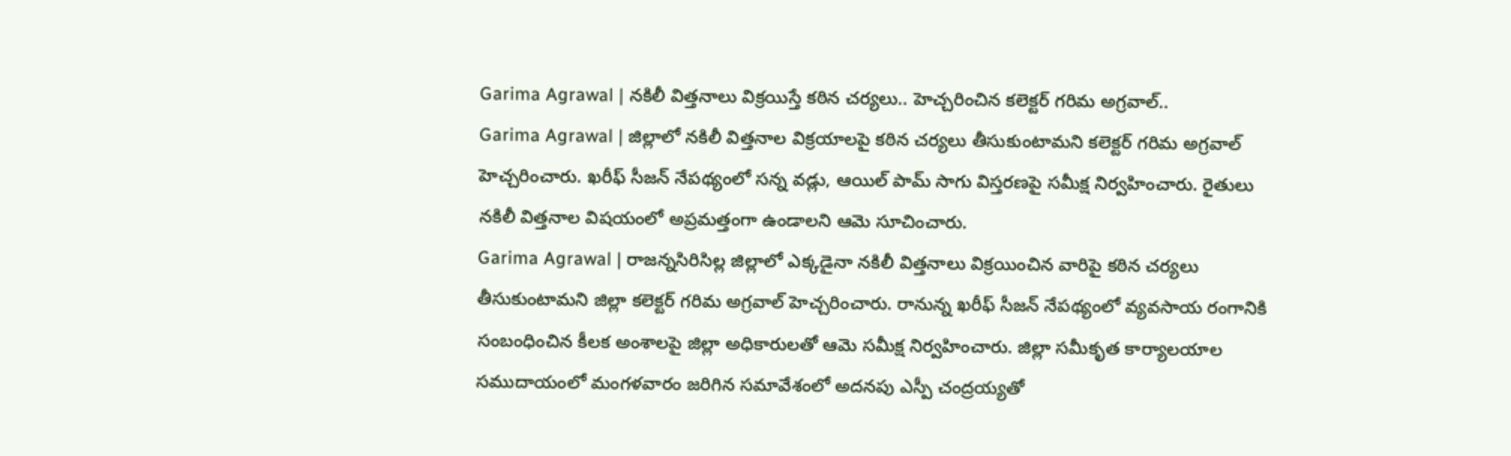Garima Agrawal | నకిలీ విత్తనాలు విక్రయిస్తే కఠిన చర్యలు.. హెచ్చరించిన కలెక్టర్ గరిమ అగ్రవాల్..
Garima Agrawal | జిల్లాలో నకిలీ విత్తనాల విక్రయాలపై కఠిన చర్యలు తీసుకుంటామని కలెక్టర్ గరిమ అగ్రవాల్ హెచ్చరించారు. ఖరీఫ్ సీజన్ నేపథ్యంలో సన్న వడ్లు, ఆయిల్ పామ్ సాగు విస్తరణపై సమీక్ష నిర్వహించారు. రైతులు నకిలీ విత్తనాల విషయంలో అప్రమత్తంగా ఉండాలని ఆమె సూచించారు.
Garima Agrawal | రాజన్నసిరిసిల్ల జిల్లాలో ఎక్కడైనా నకిలీ విత్తనాలు విక్రయించిన వారిపై కఠిన చర్యలు తీసుకుంటామని జిల్లా కలెక్టర్ గరిమ అగ్రవాల్ హెచ్చరించారు. రానున్న ఖరీఫ్ సీజన్ నేపథ్యంలో వ్యవసాయ రంగానికి సంబంధించిన కీలక అంశాలపై జిల్లా అధికారులతో ఆమె సమీక్ష నిర్వహించారు. జిల్లా సమీకృత కార్యాలయాల సముదాయంలో మంగళవారం జరిగిన సమావేశంలో అదనపు ఎస్పీ చంద్రయ్యతో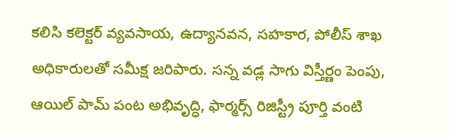కలిసి కలెక్టర్ వ్యవసాయ, ఉద్యానవన, సహకార, పోలీస్ శాఖ అధికారులతో సమీక్ష జరిపారు. సన్న వడ్ల సాగు విస్తీర్ణం పెంపు, ఆయిల్ పామ్ పంట అభివృద్ధి, ఫార్మర్స్ రిజిస్ట్రీ పూర్తి వంటి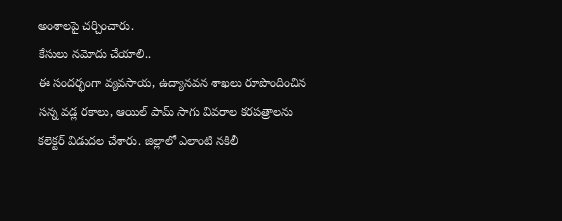అంశాలపై చర్చించారు.
కేసులు నమోదు చేయాలి..
ఈ సందర్భంగా వ్యవసాయ, ఉద్యానవన శాఖలు రూపొందించిన సన్న వడ్ల రకాలు, ఆయిల్ పామ్ సాగు వివరాల కరపత్రాలను కలెక్టర్ విడుదల చేశారు. జిల్లాలో ఎలాంటి నకిలీ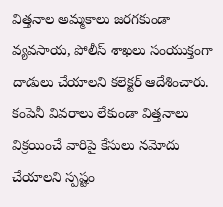విత్తనాల అమ్మకాలు జరగకుండా వ్యవసాయ, పోలీస్ శాఖలు సంయుక్తంగా దాడులు చేయాలని కలెక్టర్ ఆదేశించారు. కంపెనీ వివరాలు లేకుండా విత్తనాలు విక్రయించే వారిపై కేసులు నమోదు చేయాలని స్పష్టం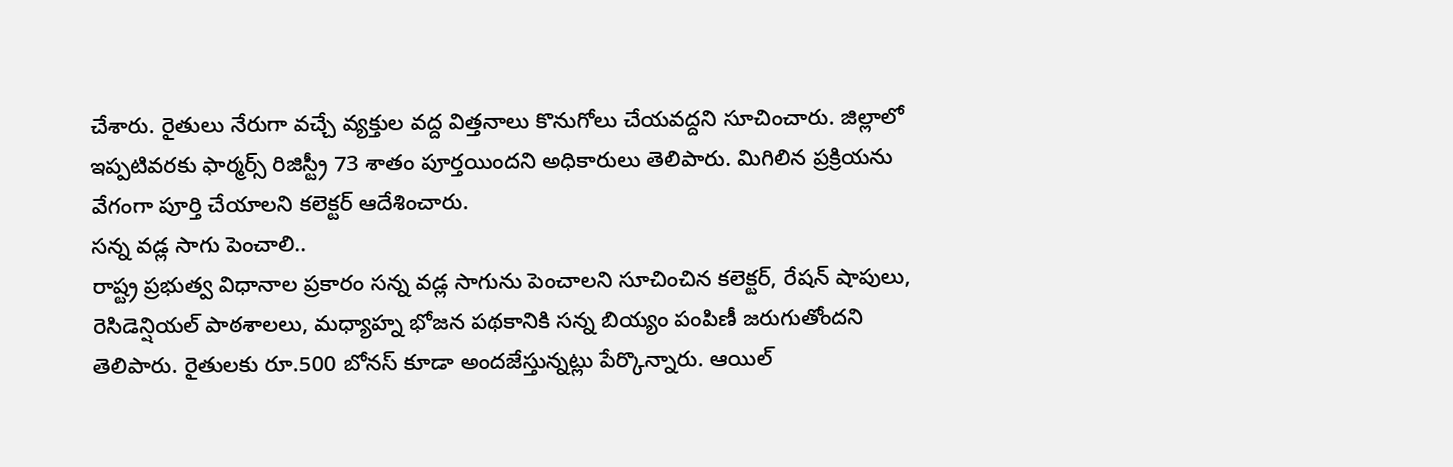చేశారు. రైతులు నేరుగా వచ్చే వ్యక్తుల వద్ద విత్తనాలు కొనుగోలు చేయవద్దని సూచించారు. జిల్లాలో ఇప్పటివరకు ఫార్మర్స్ రిజిస్ట్రీ 73 శాతం పూర్తయిందని అధికారులు తెలిపారు. మిగిలిన ప్రక్రియను వేగంగా పూర్తి చేయాలని కలెక్టర్ ఆదేశించారు.
సన్న వడ్ల సాగు పెంచాలి..
రాష్ట్ర ప్రభుత్వ విధానాల ప్రకారం సన్న వడ్ల సాగును పెంచాలని సూచించిన కలెక్టర్, రేషన్ షాపులు, రెసిడెన్షియల్ పాఠశాలలు, మధ్యాహ్న భోజన పథకానికి సన్న బియ్యం పంపిణీ జరుగుతోందని తెలిపారు. రైతులకు రూ.500 బోనస్ కూడా అందజేస్తున్నట్లు పేర్కొన్నారు. ఆయిల్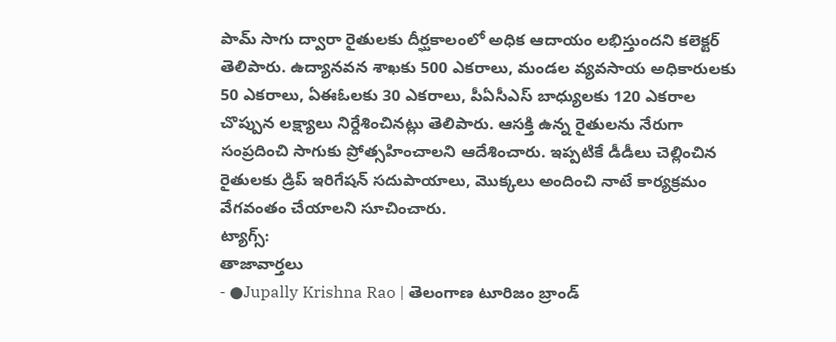పామ్ సాగు ద్వారా రైతులకు దీర్ఘకాలంలో అధిక ఆదాయం లభిస్తుందని కలెక్టర్ తెలిపారు. ఉద్యానవన శాఖకు 500 ఎకరాలు, మండల వ్యవసాయ అధికారులకు 50 ఎకరాలు, ఏఈఓలకు 30 ఎకరాలు, పీఏసీఎస్ బాధ్యులకు 120 ఎకరాల చొప్పున లక్ష్యాలు నిర్దేశించినట్లు తెలిపారు. ఆసక్తి ఉన్న రైతులను నేరుగా సంప్రదించి సాగుకు ప్రోత్సహించాలని ఆదేశించారు. ఇప్పటికే డీడీలు చెల్లించిన రైతులకు డ్రిప్ ఇరిగేషన్ సదుపాయాలు, మొక్కలు అందించి నాటే కార్యక్రమం వేగవంతం చేయాలని సూచించారు.
ట్యాగ్స్:
తాజావార్తలు
- ●Jupally Krishna Rao | తెలంగాణ టూరిజం బ్రాండ్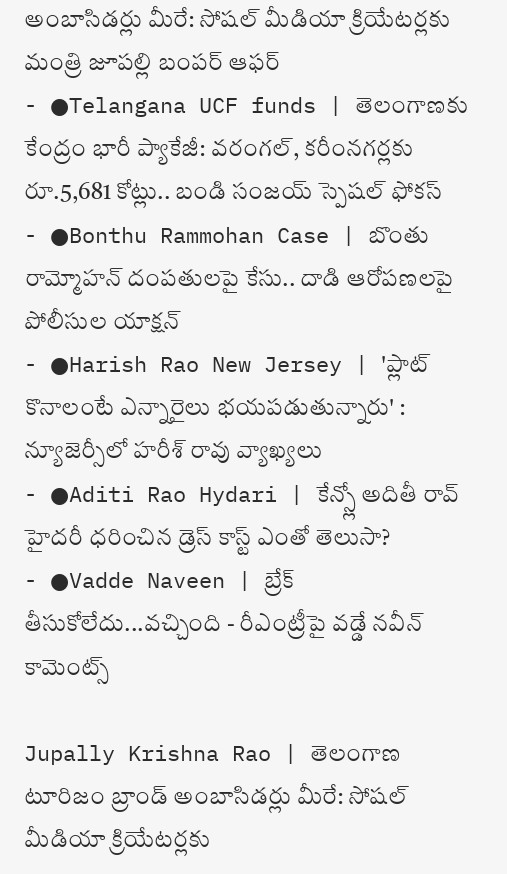అంబాసిడర్లు మీరే: సోషల్ మీడియా క్రియేటర్లకు మంత్రి జూపల్లి బంపర్ ఆఫర్
- ●Telangana UCF funds | తెలంగాణకు కేంద్రం భారీ ప్యాకేజీ: వరంగల్, కరీంనగర్లకు రూ.5,681 కోట్లు.. బండి సంజయ్ స్పెషల్ ఫోకస్
- ●Bonthu Rammohan Case | బొంతు రామ్మోహన్ దంపతులపై కేసు.. దాడి ఆరోపణలపై పోలీసుల యాక్షన్
- ●Harish Rao New Jersey | 'ప్లాట్ కొనాలంటే ఎన్నారైలు భయపడుతున్నారు' : న్యూజెర్సీలో హరీశ్ రావు వ్యాఖ్యలు
- ●Aditi Rao Hydari | కేన్స్లో అదితీ రావ్ హైదరీ ధరించిన డ్రెస్ కాస్ట్ ఎంతో తెలుసా?
- ●Vadde Naveen | బ్రేక్ తీసుకోలేదు...వచ్చింది - రీఎంట్రీపై వడ్డే నవీన్ కామెంట్స్

Jupally Krishna Rao | తెలంగాణ టూరిజం బ్రాండ్ అంబాసిడర్లు మీరే: సోషల్ మీడియా క్రియేటర్లకు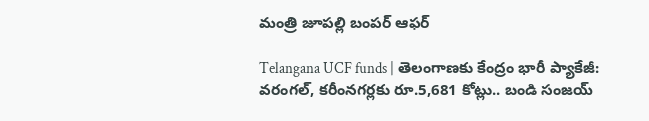మంత్రి జూపల్లి బంపర్ ఆఫర్

Telangana UCF funds | తెలంగాణకు కేంద్రం భారీ ప్యాకేజీ: వరంగల్, కరీంనగర్లకు రూ.5,681 కోట్లు.. బండి సంజయ్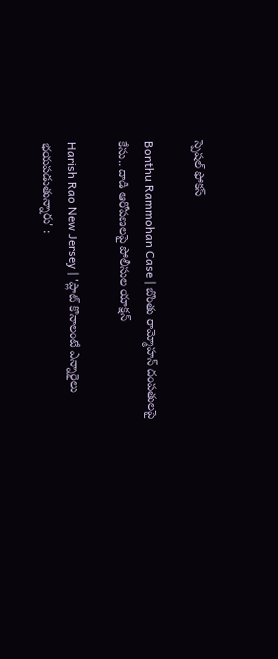స్పెషల్ ఫోకస్

Bonthu Rammohan Case | బొంతు రామ్మోహన్ దంపతులపై కేసు.. దాడి ఆరోపణలపై పోలీసుల యాక్షన్

Harish Rao New Jersey | 'ప్లాట్ కొనాలంటే ఎన్నారైలు భయపడుతున్నారు' :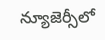న్యూజెర్సీలో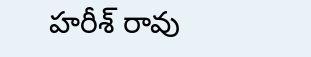హరీశ్ రావు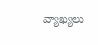వ్యాఖ్యలు